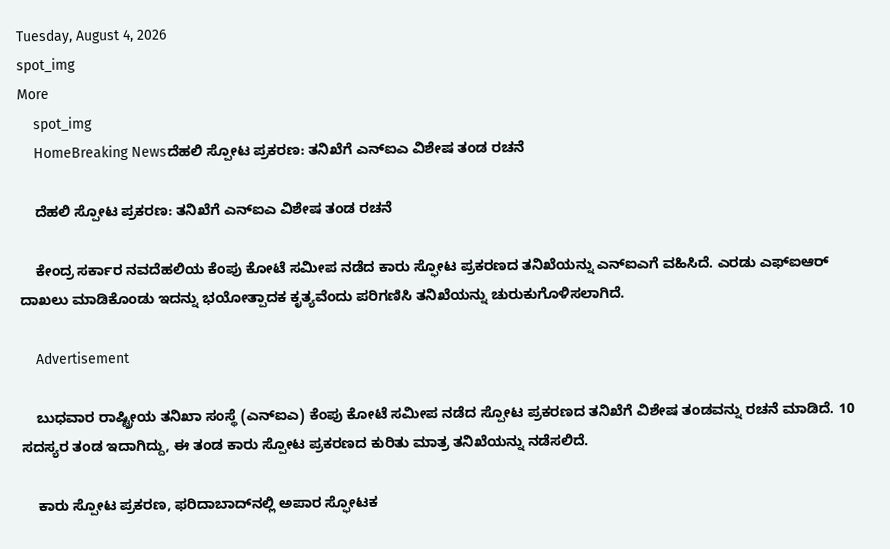Tuesday, August 4, 2026
spot_img
More
    spot_img
    HomeBreaking Newsದೆಹಲಿ ಸ್ಪೋಟ ಪ್ರಕರಣ: ತನಿಖೆಗೆ ಎನ್‌ಐಎ ವಿಶೇಷ ತಂಡ ರಚನೆ

    ದೆಹಲಿ ಸ್ಪೋಟ ಪ್ರಕರಣ: ತನಿಖೆಗೆ ಎನ್‌ಐಎ ವಿಶೇಷ ತಂಡ ರಚನೆ

    ಕೇಂದ್ರ ಸರ್ಕಾರ ನವದೆಹಲಿಯ ಕೆಂಪು ಕೋಟೆ ಸಮೀಪ ನಡೆದ ಕಾರು ಸ್ಫೋಟ ಪ್ರಕರಣದ ತನಿಖೆಯನ್ನು ಎನ್‌ಐಎಗೆ ವಹಿಸಿದೆ. ಎರಡು ಎಫ್‌ಐಆರ್ ದಾಖಲು ಮಾಡಿಕೊಂಡು ಇದನ್ನು ಭಯೋತ್ಪಾದಕ ಕೃತ್ಯವೆಂದು ಪರಿಗಣಿಸಿ ತನಿಖೆಯನ್ನು ಚುರುಕುಗೊಳಿಸಲಾಗಿದೆ.

    Advertisement

    ಬುಧವಾರ ರಾಷ್ಟ್ರೀಯ ತನಿಖಾ ಸಂಸ್ಥೆ (ಎನ್‌ಐಎ) ಕೆಂಪು ಕೋಟೆ ಸಮೀಪ ನಡೆದ ಸ್ಪೋಟ ಪ್ರಕರಣದ ತನಿಖೆಗೆ ವಿಶೇಷ ತಂಡವನ್ನು ರಚನೆ ಮಾಡಿದೆ. 10 ಸದಸ್ಯರ ತಂಡ ಇದಾಗಿದ್ದು, ಈ ತಂಡ ಕಾರು ಸ್ಪೋಟ ಪ್ರಕರಣದ ಕುರಿತು ಮಾತ್ರ ತನಿಖೆಯನ್ನು ನಡೆಸಲಿದೆ.

    ಕಾರು ಸ್ಪೋಟ ಪ್ರಕರಣ, ಫರಿದಾಬಾದ್‌ನಲ್ಲಿ ಅಪಾರ ಸ್ಫೋಟಕ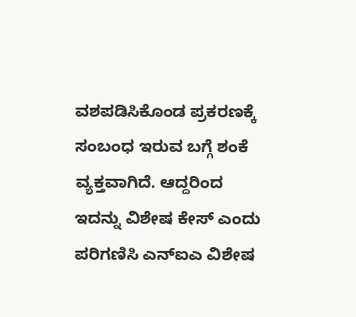ವಶಪಡಿಸಿಕೊಂಡ ಪ್ರಕರಣಕ್ಕೆ ಸಂಬಂಧ ಇರುವ ಬಗ್ಗೆ ಶಂಕೆ ವ್ಯಕ್ತವಾಗಿದೆ. ಆದ್ದರಿಂದ ಇದನ್ನು ವಿಶೇಷ ಕೇಸ್ ಎಂದು ಪರಿಗಣಿಸಿ ಎನ್‌ಐಎ ವಿಶೇಷ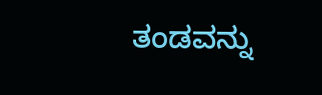ತಂಡವನ್ನು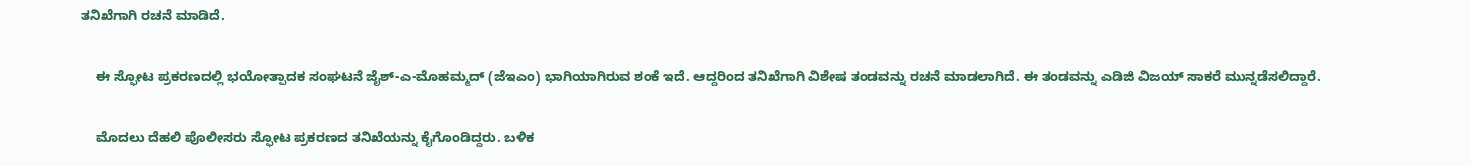ತನಿಖೆಗಾಗಿ ರಚನೆ ಮಾಡಿದೆ.

    ಈ ಸ್ಫೋಟ ಪ್ರಕರಣದಲ್ಲಿ ಭಯೋತ್ಪಾದಕ ಸಂಘಟನೆ ಜೈಶ್-ಎ-ಮೊಹಮ್ಮದ್ (ಜೆಇಎಂ) ಭಾಗಿಯಾಗಿರುವ ಶಂಕೆ ಇದೆ. ಆದ್ದರಿಂದ ತನಿಖೆಗಾಗಿ ವಿಶೇಷ ತಂಡವನ್ನು ರಚನೆ ಮಾಡಲಾಗಿದೆ. ಈ ತಂಡವನ್ನು ಎಡಿಜಿ ವಿಜಯ್ ಸಾಕರೆ ಮುನ್ನಡೆಸಲಿದ್ದಾರೆ.

    ಮೊದಲು ದೆಹಲಿ ಪೊಲೀಸರು ಸ್ಫೋಟ ಪ್ರಕರಣದ ತನಿಖೆಯನ್ನು ಕೈಗೊಂಡಿದ್ದರು. ಬಳಿಕ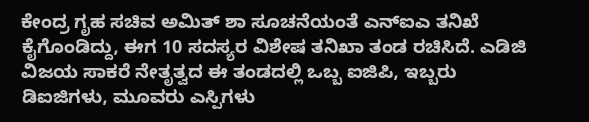ಕೇಂದ್ರ ಗೃಹ ಸಚಿವ ಅಮಿತ್ ಶಾ ಸೂಚನೆಯಂತೆ ಎನ್‌ಐಎ ತನಿಖೆ ಕೈಗೊಂಡಿದ್ದು, ಈಗ 10 ಸದಸ್ಯರ ವಿಶೇಷ ತನಿಖಾ ತಂಡ ರಚಿಸಿದೆ. ಎಡಿಜಿ ವಿಜಯ ಸಾಕರೆ ನೇತೃತ್ವದ ಈ ತಂಡದಲ್ಲಿ ಒಬ್ಬ ಐಜಿಪಿ, ಇಬ್ಬರು ಡಿಐಜಿಗಳು, ಮೂವರು ಎಸ್ಪಿಗಳು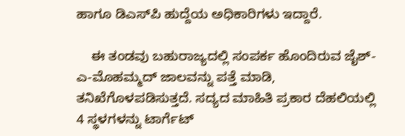ಹಾಗೂ ಡಿಎಸ್‌ಪಿ ಹುದ್ದೆಯ ಅಧಿಕಾರಿಗಳು ಇದ್ದಾರೆ.

    ಈ ತಂಡವು ಬಹುರಾಜ್ಯದಲ್ಲಿ ಸಂಪರ್ಕ ಹೊಂದಿರುವ ಜೈಶ್-ಎ-ಮೊಹಮ್ಮದ್ ಜಾಲವನ್ನು ಪತ್ತೆ ಮಾಡಿ, ತನಿಖೆಗೊಳಪಡಿಸುತ್ತದೆ. ಸದ್ಯದ ಮಾಹಿತಿ ಪ್ರಕಾರ ದೆಹಲಿಯಲ್ಲಿ 4 ಸ್ಥಳಗಳನ್ನು ಟಾರ್ಗೆಟ್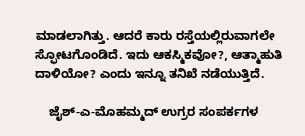ಮಾಡಲಾಗಿತ್ತು. ಆದರೆ ಕಾರು ರಸ್ತೆಯಲ್ಲಿರುವಾಗಲೇ ಸ್ಫೋಟಗೊಂಡಿದೆ. ಇದು ಆಕಸ್ಮಿಕವೋ?, ಆತ್ಮಾಹುತಿ ದಾಳಿಯೋ? ಎಂದು ಇನ್ನೂ ತನಿಖೆ ನಡೆಯುತ್ತಿದೆ.

    ಜೈಶ್-ಎ-ಮೊಹಮ್ಮದ್ ಉಗ್ರರ ಸಂಪರ್ಕಗಳ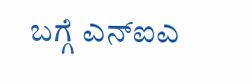ಬಗ್ಗೆ ಎನ್‌ಐಎ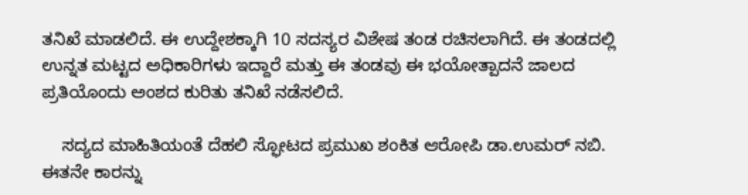ತನಿಖೆ ಮಾಡಲಿದೆ. ಈ ಉದ್ದೇಶಕ್ಕಾಗಿ 10 ಸದಸ್ಯರ ವಿಶೇಷ ತಂಡ ರಚಿಸಲಾಗಿದೆ. ಈ ತಂಡದಲ್ಲಿ ಉನ್ನತ ಮಟ್ಟದ ಅಧಿಕಾರಿಗಳು ಇದ್ದಾರೆ ಮತ್ತು ಈ ತಂಡವು ಈ ಭಯೋತ್ಪಾದನೆ ಜಾಲದ ಪ್ರತಿಯೊಂದು ಅಂಶದ ಕುರಿತು ತನಿಖೆ ನಡೆಸಲಿದೆ.

    ಸದ್ಯದ ಮಾಹಿತಿಯಂತೆ ದೆಹಲಿ ಸ್ಫೋಟದ ಪ್ರಮುಖ ಶಂಕಿತ ಆರೋಪಿ ಡಾ.ಉಮರ್ ನಬಿ. ಈತನೇ ಕಾರನ್ನು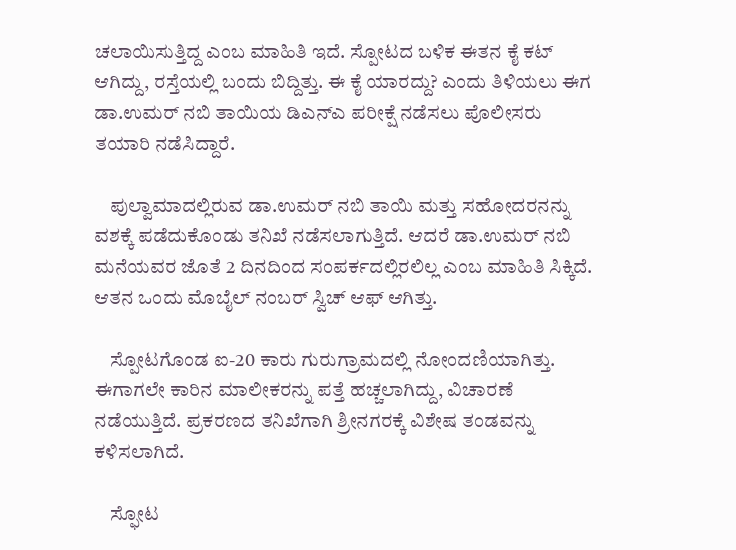ಚಲಾಯಿಸುತ್ತಿದ್ದ ಎಂಬ ಮಾಹಿತಿ ಇದೆ. ಸ್ಪೋಟದ ಬಳಿಕ ಈತನ ಕೈ ಕಟ್ ಆಗಿದ್ದು, ರಸ್ತೆಯಲ್ಲಿ ಬಂದು ಬಿದ್ದಿತ್ತು. ಈ ಕೈ ಯಾರದ್ದು? ಎಂದು ತಿಳಿಯಲು ಈಗ ಡಾ.ಉಮರ್ ನಬಿ ತಾಯಿಯ ಡಿಎನ್‌ಎ ಪರೀಕ್ಷೆ ನಡೆಸಲು ಪೊಲೀಸರು ತಯಾರಿ ನಡೆಸಿದ್ದಾರೆ.

    ಪುಲ್ವಾಮಾದಲ್ಲಿರುವ ಡಾ.ಉಮರ್ ನಬಿ ತಾಯಿ ಮತ್ತು ಸಹೋದರನನ್ನು ವಶಕ್ಕೆ ಪಡೆದುಕೊಂಡು ತನಿಖೆ ನಡೆಸಲಾಗುತ್ತಿದೆ. ಆದರೆ ಡಾ.ಉಮರ್ ನಬಿ ಮನೆಯವರ ಜೊತೆ 2 ದಿನದಿಂದ ಸಂಪರ್ಕದಲ್ಲಿರಲಿಲ್ಲ ಎಂಬ ಮಾಹಿತಿ ಸಿಕ್ಕಿದೆ. ಆತನ ಒಂದು ಮೊಬೈಲ್ ನಂಬರ್ ಸ್ವಿಚ್ ಆಫ್ ಆಗಿತ್ತು.

    ಸ್ಪೋಟಗೊಂಡ ಐ-20 ಕಾರು ಗುರುಗ್ರಾಮದಲ್ಲಿ ನೋಂದಣಿಯಾಗಿತ್ತು. ಈಗಾಗಲೇ ಕಾರಿನ ಮಾಲೀಕರನ್ನು ಪತ್ತೆ ಹಚ್ಚಲಾಗಿದ್ದು, ವಿಚಾರಣೆ ನಡೆಯುತ್ತಿದೆ. ಪ್ರಕರಣದ ತನಿಖೆಗಾಗಿ ಶ್ರೀನಗರಕ್ಕೆ ವಿಶೇಷ ತಂಡವನ್ನು ಕಳಿಸಲಾಗಿದೆ.

    ಸ್ಫೋಟ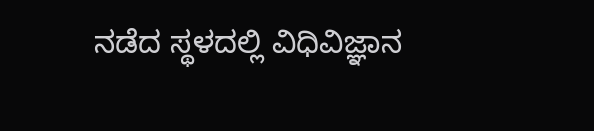ನಡೆದ ಸ್ಥಳದಲ್ಲಿ ವಿಧಿವಿಜ್ಞಾನ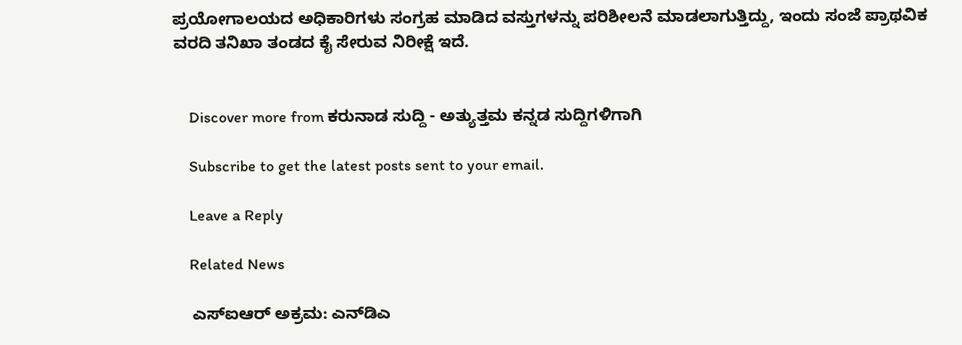ಪ್ರಯೋಗಾಲಯದ ಅಧಿಕಾರಿಗಳು ಸಂಗ್ರಹ ಮಾಡಿದ ವಸ್ತುಗಳನ್ನು ಪರಿಶೀಲನೆ ಮಾಡಲಾಗುತ್ತಿದ್ದು, ಇಂದು ಸಂಜೆ ಪ್ರಾಥವಿಕ ವರದಿ ತನಿಖಾ ತಂಡದ ಕೈ ಸೇರುವ ನಿರೀಕ್ಷೆ ಇದೆ.


    Discover more from ಕರುನಾಡ ಸುದ್ದಿ - ಅತ್ಯುತ್ತಮ ಕನ್ನಡ ಸುದ್ದಿಗಳಿಗಾಗಿ

    Subscribe to get the latest posts sent to your email.

    Leave a Reply

    Related News

    ಎಸ್‌ಐಆರ್ ಅಕ್ರಮ: ಎನ್‌ಡಿಎ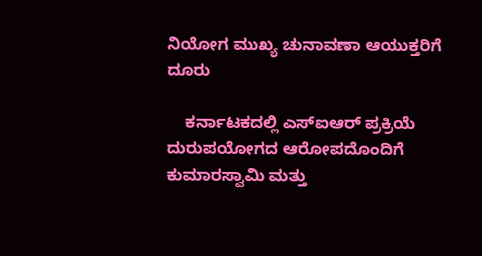ನಿಯೋಗ ಮುಖ್ಯ ಚುನಾವಣಾ ಆಯುಕ್ತರಿಗೆ ದೂರು

    ಕರ್ನಾಟಕದಲ್ಲಿ ಎಸ್‌ಐಆರ್ ಪ್ರಕ್ರಿಯೆ ದುರುಪಯೋಗದ ಆರೋಪದೊಂದಿಗೆ ಕುಮಾರಸ್ವಾಮಿ ಮತ್ತು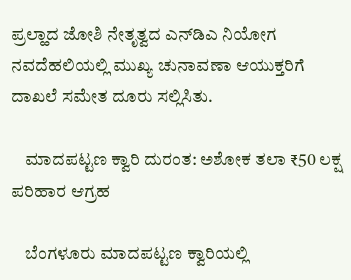ಪ್ರಲ್ಹಾದ ಜೋಶಿ ನೇತೃತ್ವದ ಎನ್‌ಡಿಎ ನಿಯೋಗ ನವದೆಹಲಿಯಲ್ಲಿ ಮುಖ್ಯ ಚುನಾವಣಾ ಆಯುಕ್ತರಿಗೆ ದಾಖಲೆ ಸಮೇತ ದೂರು ಸಲ್ಲಿಸಿತು.

    ಮಾದಪಟ್ಟಣ ಕ್ವಾರಿ ದುರಂತ: ಅಶೋಕ ತಲಾ ₹50 ಲಕ್ಷ ಪರಿಹಾರ ಆಗ್ರಹ

    ಬೆಂಗಳೂರು ಮಾದಪಟ್ಟಣ ಕ್ವಾರಿಯಲ್ಲಿ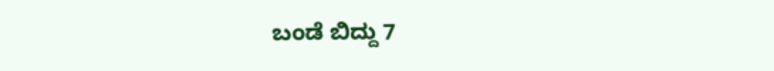ಬಂಡೆ ಬಿದ್ದು 7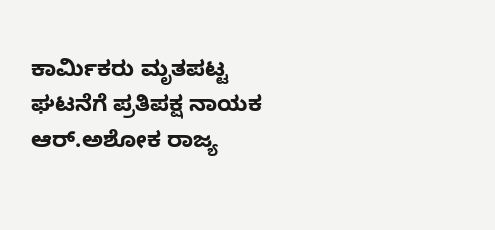ಕಾರ್ಮಿಕರು ಮೃತಪಟ್ಟ ಘಟನೆಗೆ ಪ್ರತಿಪಕ್ಷ ನಾಯಕ ಆರ್.ಅಶೋಕ ರಾಜ್ಯ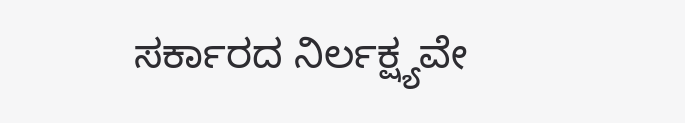ಸರ್ಕಾರದ ನಿರ್ಲಕ್ಷ್ಯವೇ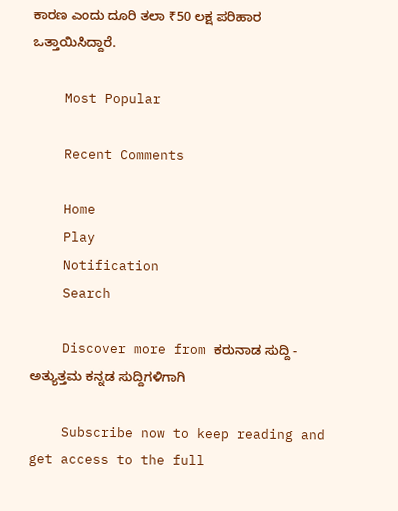ಕಾರಣ ಎಂದು ದೂರಿ ತಲಾ ₹50 ಲಕ್ಷ ಪರಿಹಾರ ಒತ್ತಾಯಿಸಿದ್ದಾರೆ.

    Most Popular

    Recent Comments

    Home
    Play
    Notification
    Search

    Discover more from ಕರುನಾಡ ಸುದ್ದಿ - ಅತ್ಯುತ್ತಮ ಕನ್ನಡ ಸುದ್ದಿಗಳಿಗಾಗಿ

    Subscribe now to keep reading and get access to the full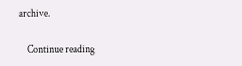archive.

    Continue reading